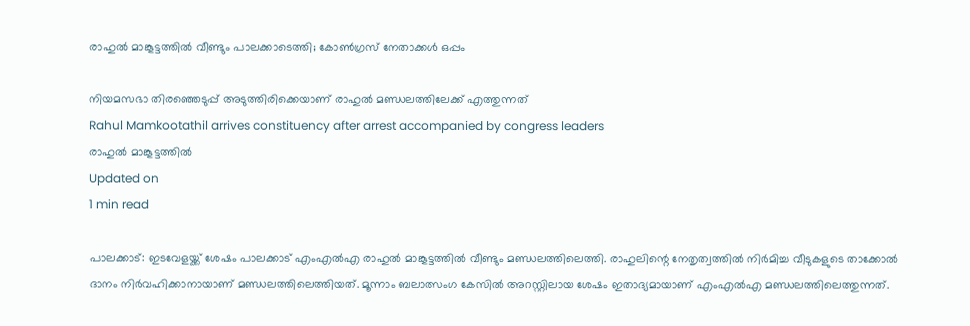രാഹുല്‍ മാങ്കൂട്ടത്തില്‍ വീണ്ടും പാലക്കാടെത്തി; കോണ്‍ഗ്രസ് നേതാക്കള്‍ ഒപ്പം

നിയമസഭാ തിരഞ്ഞെടുപ്പ് അടുത്തിരിക്കെയാണ് രാഹുല്‍ മണ്ഡലത്തിലേക്ക് എത്തുന്നത്
Rahul Mamkootathil arrives constituency after arrest accompanied by congress leaders
രാഹുല്‍ മാങ്കൂട്ടത്തില്‍
Updated on
1 min read

പാലക്കാട്: ഇടവേളയ്ക്ക് ശേഷം പാലക്കാട് എംഎല്‍എ രാഹുല്‍ മാങ്കൂട്ടത്തില്‍ വീണ്ടും മണ്ഡലത്തിലെത്തി. രാഹുലിന്റെ നേതൃത്വത്തില്‍ നിര്‍മിച്ച വീടുകളുടെ താക്കോല്‍ ദാനം നിര്‍വഹിക്കാനായാണ് മണ്ഡലത്തിലെത്തിയത്. മൂന്നാം ബലാത്സംഗ കേസില്‍ അറസ്റ്റിലായ ശേഷം ഇതാദ്യമായാണ് എംഎല്‍എ മണ്ഡലത്തിലെത്തുന്നത്.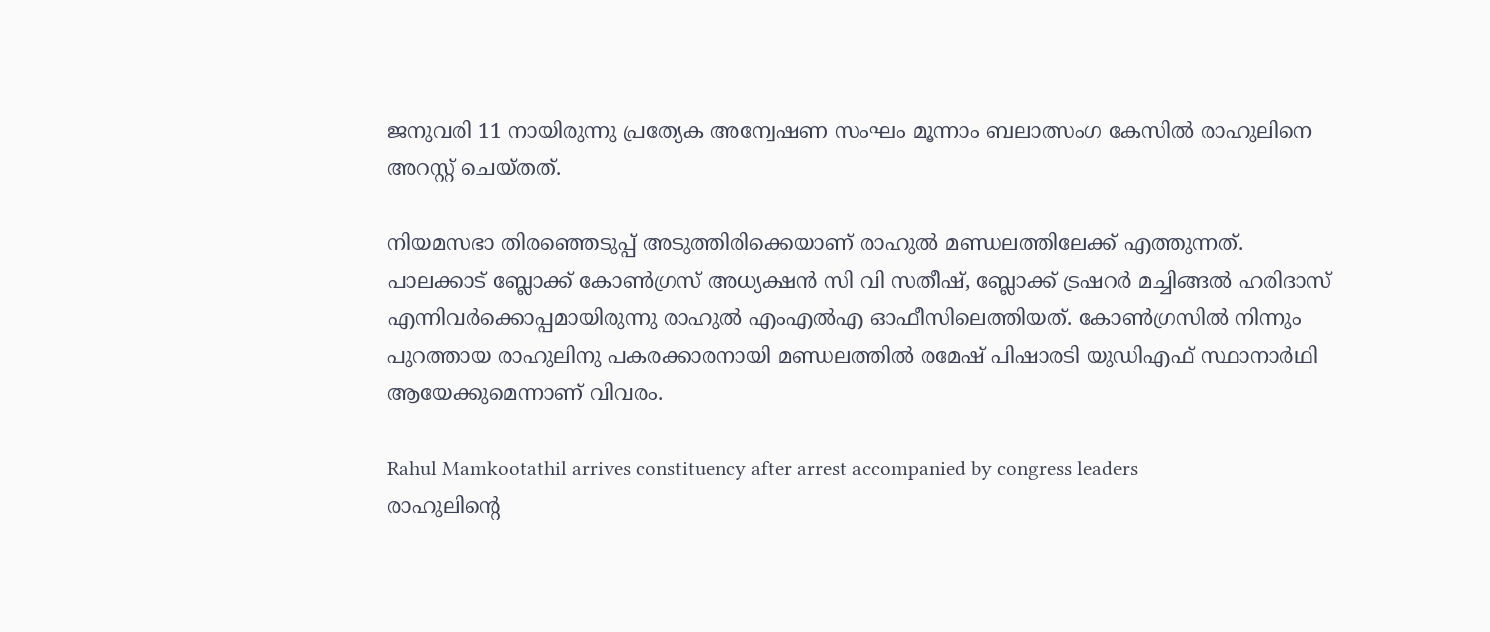ജനുവരി 11 നായിരുന്നു പ്രത്യേക അന്വേഷണ സംഘം മൂന്നാം ബലാത്സംഗ കേസില്‍ രാഹുലിനെ അറസ്റ്റ് ചെയ്തത്.

നിയമസഭാ തിരഞ്ഞെടുപ്പ് അടുത്തിരിക്കെയാണ് രാഹുല്‍ മണ്ഡലത്തിലേക്ക് എത്തുന്നത്. പാലക്കാട് ബ്ലോക്ക് കോണ്‍ഗ്രസ് അധ്യക്ഷന്‍ സി വി സതീഷ്, ബ്ലോക്ക് ട്രഷറര്‍ മച്ചിങ്ങല്‍ ഹരിദാസ് എന്നിവര്‍ക്കൊപ്പമായിരുന്നു രാഹുല്‍ എംഎല്‍എ ഓഫീസിലെത്തിയത്. കോണ്‍ഗ്രസില്‍ നിന്നും പുറത്തായ രാഹുലിനു പകരക്കാരനായി മണ്ഡലത്തില്‍ രമേഷ് പിഷാരടി യുഡിഎഫ് സ്ഥാനാര്‍ഥി ആയേക്കുമെന്നാണ് വിവരം.

Rahul Mamkootathil arrives constituency after arrest accompanied by congress leaders
രാഹുലിന്റെ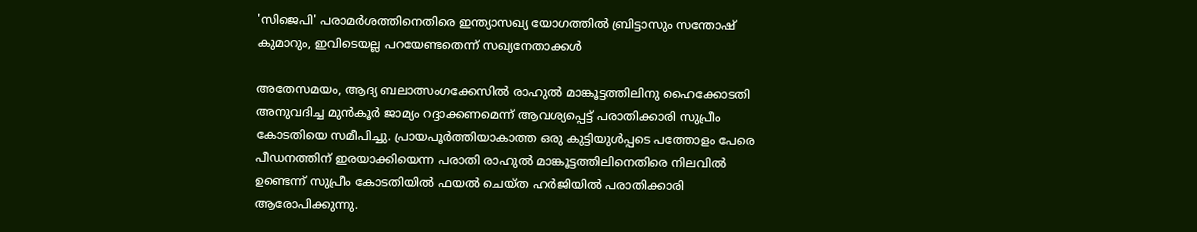'സിജെപി' പരാമര്‍ശത്തിനെതിരെ ഇന്ത്യാസഖ്യ യോഗത്തില്‍ ബ്രിട്ടാസും സന്തോഷ് കുമാറും, ഇവിടെയല്ല പറയേണ്ടതെന്ന് സഖ്യനേതാക്കള്‍

അതേസമയം, ആദ്യ ബലാത്സംഗക്കേസില്‍ രാഹുല്‍ മാങ്കൂട്ടത്തിലിനു ഹൈക്കോടതി അനുവദിച്ച മുന്‍കൂര്‍ ജാമ്യം റദ്ദാക്കണമെന്ന് ആവശ്യപ്പെട്ട് പരാതിക്കാരി സുപ്രീം കോടതിയെ സമീപിച്ചു. പ്രായപൂര്‍ത്തിയാകാത്ത ഒരു കുട്ടിയുള്‍പ്പടെ പത്തോളം പേരെ പീഡനത്തിന് ഇരയാക്കിയെന്ന പരാതി രാഹുല്‍ മാങ്കൂട്ടത്തിലിനെതിരെ നിലവില്‍ ഉണ്ടെന്ന് സുപ്രീം കോടതിയില്‍ ഫയല്‍ ചെയ്ത ഹര്‍ജിയില്‍ പരാതിക്കാരി ആരോപിക്കുന്നു.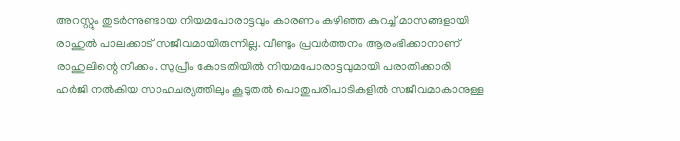അറസ്റ്റും തുടര്‍ന്നുണ്ടായ നിയമപോരാട്ടവും കാരണം കഴിഞ്ഞ കുറച്ച് മാസങ്ങളായി രാഹുല്‍ പാലക്കാട് സജീവമായിരുന്നില്ല. വീണ്ടും പ്രവര്‍ത്തനം ആരംഭിക്കാനാണ് രാഹുലിന്റെ നീക്കം. സുപ്രീം കോടതിയില്‍ നിയമപോരാട്ടവുമായി പരാതിക്കാരി ഹര്‍ജി നല്‍കിയ സാഹചര്യത്തിലും കൂടുതല്‍ പൊതുപരിപാടികളില്‍ സജീവമാകാനുള്ള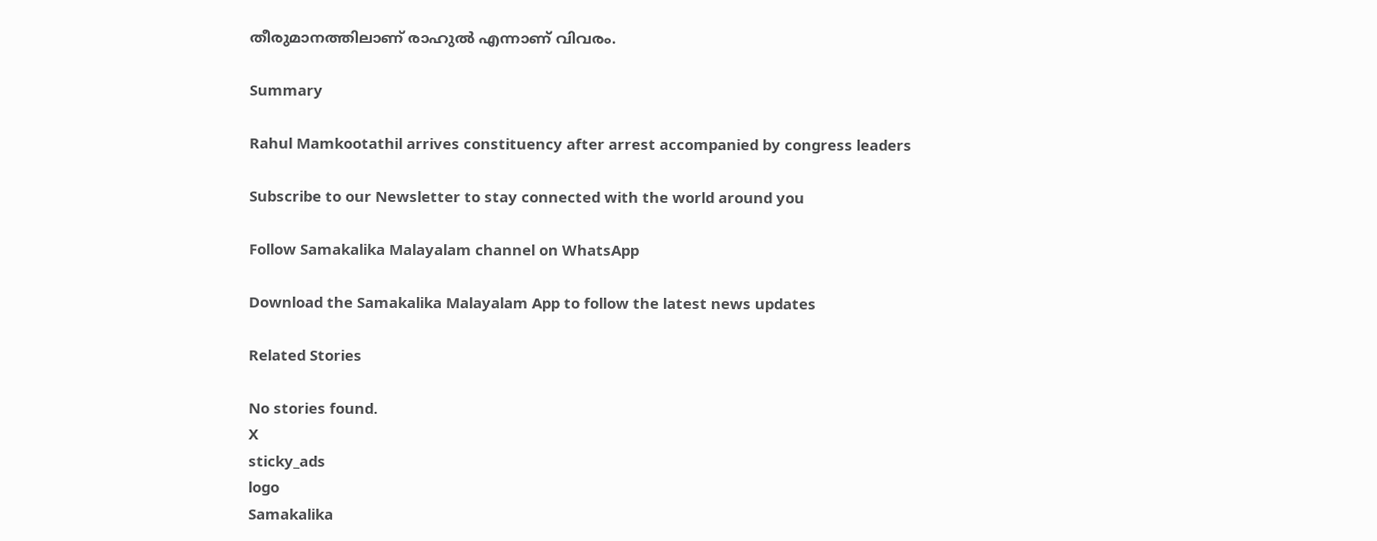തീരുമാനത്തിലാണ് രാഹുല്‍ എന്നാണ് വിവരം.

Summary

Rahul Mamkootathil arrives constituency after arrest accompanied by congress leaders

Subscribe to our Newsletter to stay connected with the world around you

Follow Samakalika Malayalam channel on WhatsApp

Download the Samakalika Malayalam App to follow the latest news updates

Related Stories

No stories found.
X
sticky_ads
logo
Samakalika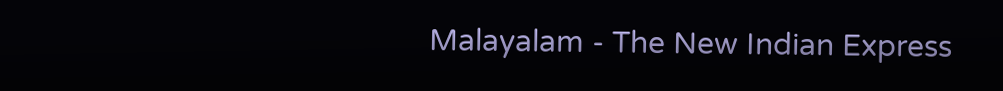Malayalam - The New Indian Express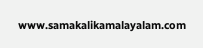www.samakalikamalayalam.com